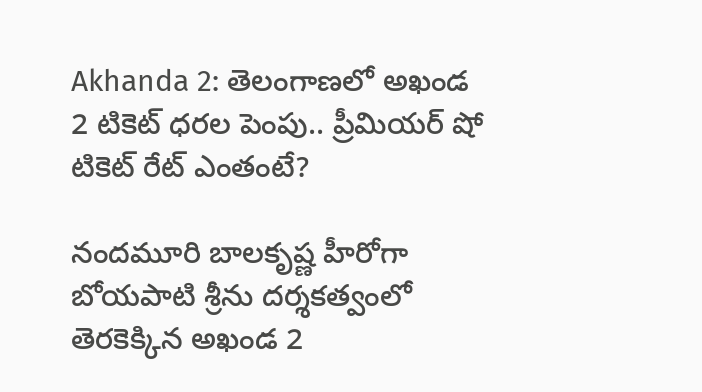Akhanda 2: తెలంగాణలో అఖండ 2 టికెట్ ధరల పెంపు.. ప్రీమియర్ షో టికెట్ రేట్ ఎంతంటే?

నందమూరి బాలకృష్ణ హీరోగా బోయపాటి శ్రీను దర్శకత్వంలో తెరకెక్కిన అఖండ 2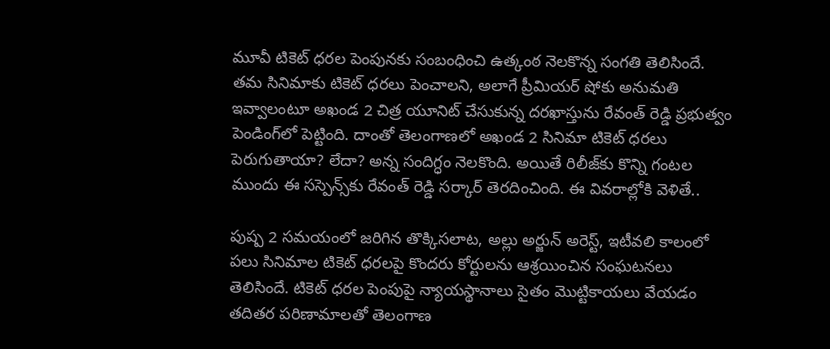మూవీ టికెట్ ధరల పెంపునకు సంబంధించి ఉత్కంఠ నెలకొన్న సంగతి తెలిసిందే. తమ సినిమాకు టికెట్ ధరలు పెంచాలని, అలాగే ప్రీమియర్ షోకు అనుమతి ఇవ్వాలంటూ అఖండ 2 చిత్ర యూనిట్ చేసుకున్న దరఖాస్తును రేవంత్ రెడ్డి ప్రభుత్వం పెండింగ్‌లో పెట్టింది. దాంతో తెలంగాణలో అఖండ 2 సినిమా టికెట్ ధరలు పెరుగుతాయా? లేదా? అన్న సందిగ్ధం నెలకొంది. అయితే రిలీజ్‌కు కొన్ని గంటల ముందు ఈ సస్పెన్స్‌కు రేవంత్ రెడ్డి సర్కార్ తెరదించింది. ఈ వివరాల్లోకి వెళితే..

పుష్ప 2 సమయంలో జరిగిన తొక్కిసలాట, అల్లు అర్జున్ అరెస్ట్, ఇటీవలి కాలంలో పలు సినిమాల టికెట్ ధరలపై కొందరు కోర్టులను ఆశ్రయించిన సంఘటనలు తెలిసిందే. టికెట్ ధరల పెంపుపై న్యాయస్థానాలు సైతం మొట్టికాయలు వేయడం తదితర పరిణామాలతో తెలంగాణ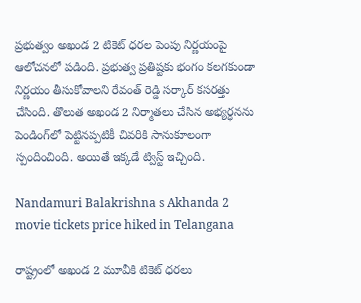ప్రభుత్వం అఖండ 2 టికెట్ ధరల పెంపు నిర్ణయంపై ఆలోచనలో పడింది. ప్రభుత్వ ప్రతిష్టకు భంగం కలగకుండా నిర్ణయం తీసుకోవాలని రేవంత్ రెడ్డి సర్కార్ కసరత్తు చేసింది. తొలుత అఖండ 2 నిర్మాతలు చేసిన అభ్యర్ధనను పెండింగ్‌లో పెట్టినప్పటికీ చివరికి సానుకూలంగా స్పందించింది. అయితే ఇక్కడే ట్విస్ట్ ఇచ్చింది.

Nandamuri Balakrishna s Akhanda 2 movie tickets price hiked in Telangana

రాష్ట్రంలో అఖండ 2 మూవీకి టికెట్ ధరలు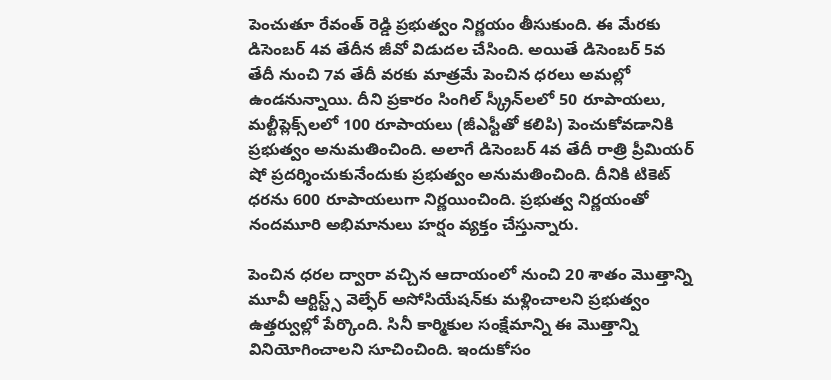పెంచుతూ రేవంత్ రెడ్డి ప్రభుత్వం నిర్ణయం తీసుకుంది. ఈ మేరకు డిసెంబర్ 4వ తేదీన జీవో విడుదల చేసింది. అయితే డిసెంబర్ 5వ తేదీ నుంచి 7వ తేదీ వరకు మాత్రమే పెంచిన ధరలు అమల్లో ఉండనున్నాయి. దీని ప్రకారం సింగిల్ స్క్రీన్‌లలో 50 రూపాయలు, మల్టీప్లెక్స్‌లలో 100 రూపాయలు (జీఎస్టీతో కలిపి) పెంచుకోవడానికి ప్రభుత్వం అనుమతించింది. అలాగే డిసెంబర్ 4వ తేదీ రాత్రి ప్రీమియర్ షో ప్రదర్శించుకునేందుకు ప్రభుత్వం అనుమతించింది. దీనికి టికెట్ ధరను 600 రూపాయలుగా నిర్ణయించింది. ప్రభుత్వ నిర్ణయంతో నందమూరి అభిమానులు హర్షం వ్యక్తం చేస్తున్నారు.

పెంచిన ధరల ద్వారా వచ్చిన ఆదాయంలో నుంచి 20 శాతం మొత్తాన్ని మూవీ ఆర్టిస్ట్స్ వెల్ఫేర్ అసోసియేషన్‌కు మళ్లించాలని ప్రభుత్వం ఉత్తర్వుల్లో పేర్కొంది. సినీ కార్మికుల సంక్షేమాన్ని ఈ మొత్తాన్ని వినియోగించాలని సూచించింది. ఇందుకోసం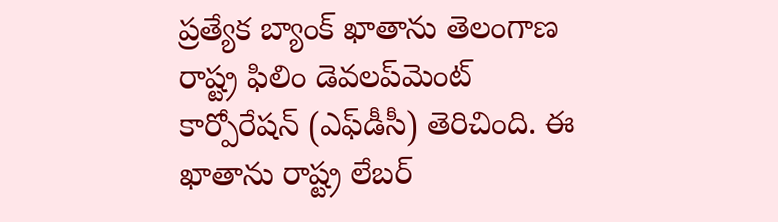ప్రత్యేక బ్యాంక్ ఖాతాను తెలంగాణ రాష్ట్ర ఫిలిం డెవలప్‌మెంట్ కార్పోరేషన్ (ఎఫ్‌డీసీ) తెరిచింది. ఈ ఖాతాను రాష్ట్ర లేబర్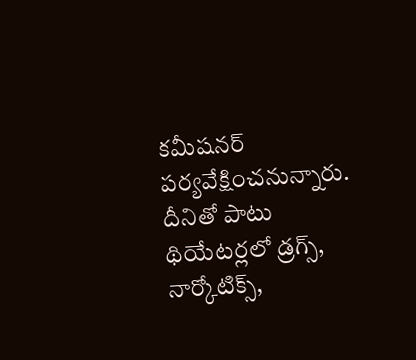కమీషనర్ పర్యవేక్షించనున్నారు. దీనితో పాటు థియేటర్లలో డ్రగ్స్‌, నార్కోటిక్స్‌,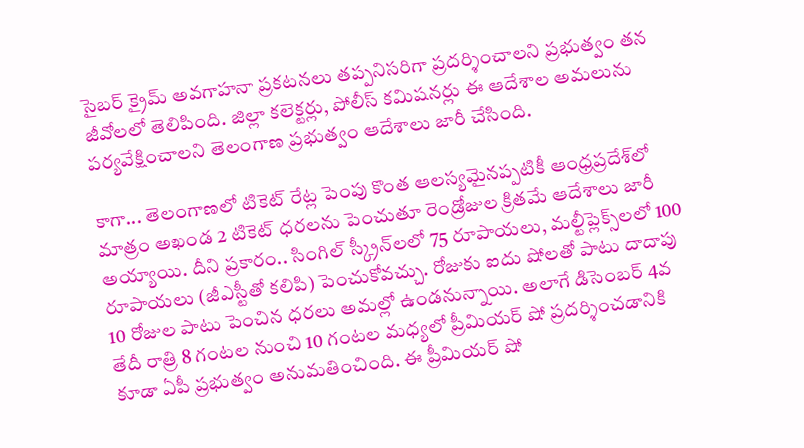సైబర్ క్రైమ్ అవగాహనా ప్రకటనలు తప్పనిసరిగా ప్రదర్శించాలని ప్రభుత్వం తన జీవోలలో తెలిపింది. జిల్లా కలెక్టర్లు, పోలీస్ కమిషనర్లు ఈ ఆదేశాల అమలును పర్యవేక్షించాలని తెలంగాణ ప్రభుత్వం ఆదేశాలు జారీ చేసింది.

కాగా... తెలంగాణలో టికెట్ రేట్ల పెంపు కొంత ఆలస్యమైనప్పటికీ ఆంధ్రప్రదేశ్‌లో మాత్రం అఖండ 2 టికెట్ ధరలను పెంచుతూ రెండ్రోజుల క్రితమే ఆదేశాలు జారీ అయ్యాయి. దీని ప్రకారం.. సింగిల్ స్క్రీన్‌లలో 75 రూపాయలు, మల్టీప్లెక్స్‌లలో 100 రూపాయలు (జీఎస్టీతో కలిపి) పెంచుకోవచ్చు. రోజుకు ఐదు షోలతో పాటు దాదాపు 10 రోజుల పాటు పెంచిన ధరలు అమల్లో ఉండనున్నాయి. అలాగే డిసెంబర్ 4వ తేదీ రాత్రి 8 గంటల నుంచి 10 గంటల మధ్యలో ప్రీమియర్ షో ప్రదర్శించడానికి కూడా ఏపీ ప్రభుత్వం అనుమతించింది. ఈ ప్రీమియర్ షో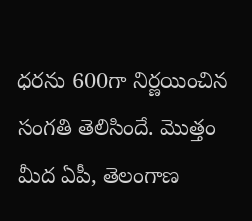ధరను 600గా నిర్ణయించిన సంగతి తెలిసిందే. మొత్తం మీద ఏపీ, తెలంగాణ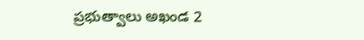ప్రభుత్వాలు అఖండ 2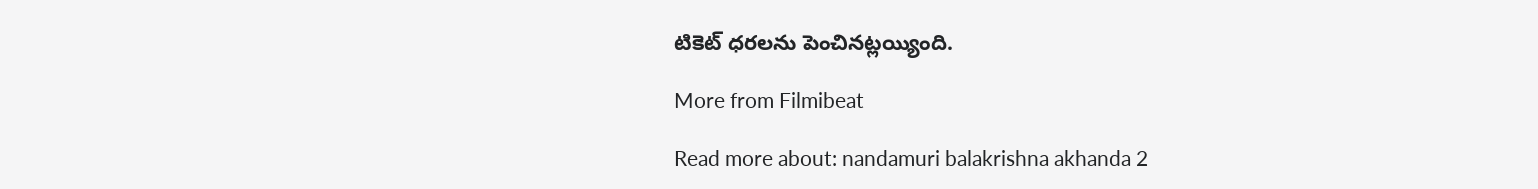టికెట్ ధరలను పెంచినట్లయ్యింది.

More from Filmibeat

Read more about: nandamuri balakrishna akhanda 2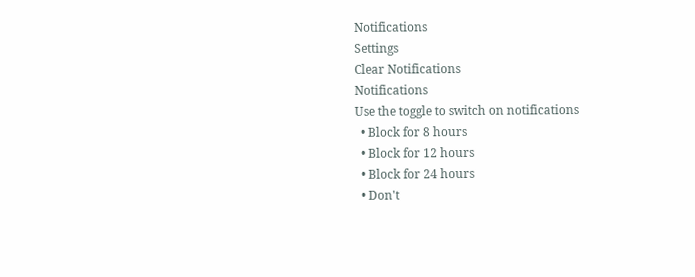Notifications
Settings
Clear Notifications
Notifications
Use the toggle to switch on notifications
  • Block for 8 hours
  • Block for 12 hours
  • Block for 24 hours
  • Don't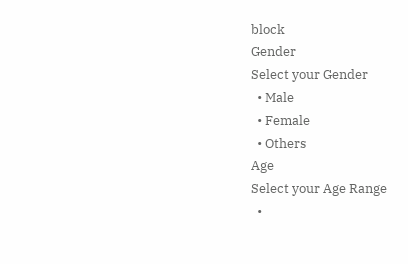block
Gender
Select your Gender
  • Male
  • Female
  • Others
Age
Select your Age Range
  •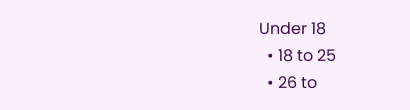Under 18
  • 18 to 25
  • 26 to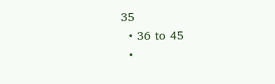35
  • 36 to 45
  •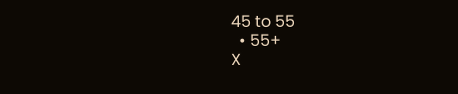45 to 55
  • 55+
X